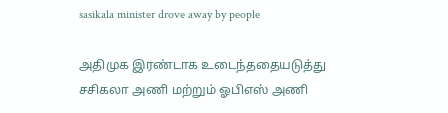sasikala minister drove away by people

அதிமுக இரண்டாக உடைந்ததையடுத்து சசிகலா அணி மற்றும் ஓபிஎஸ் அணி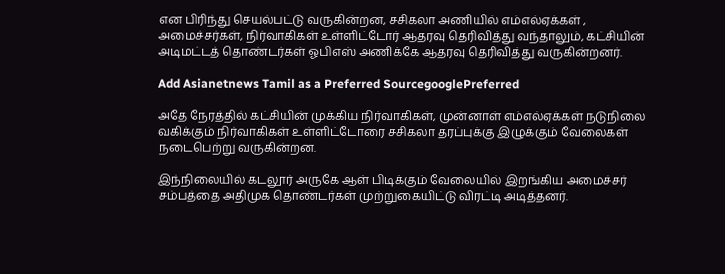என பிரிந்து செயல்பட்டு வருகின்றன, சசிகலா அணியில் எம்எல்ஏக்கள் , அமைச்சர்கள், நிர்வாகிகள் உள்ளிட்டோர் ஆதரவு தெரிவித்து வந்தாலும், கட்சியின் அடிமட்டத் தொண்டர்கள் ஓபிஎஸ் அணிக்கே ஆதரவு தெரிவித்து வருகின்றனர்.

Add Asianetnews Tamil as a Preferred SourcegooglePreferred

அதே நேரத்தில் கட்சியின் முக்கிய நிர்வாகிகள், முன்னாள் எம்எல்ஏக்கள் நடுநிலை வகிக்கும் நிர்வாகிகள் உள்ளிட்டோரை சசிகலா தரப்புக்கு இழுக்கும் வேலைகள் நடைபெற்று வருகின்றன.

இந்நிலையில் கடலூர் அருகே ஆள் பிடிக்கும் வேலையில் இறங்கிய அமைச்சர் சம்பத்தை அதிமுக தொண்டர்கள் முற்றுகையிட்டு விரட்டி அடித்தனர்.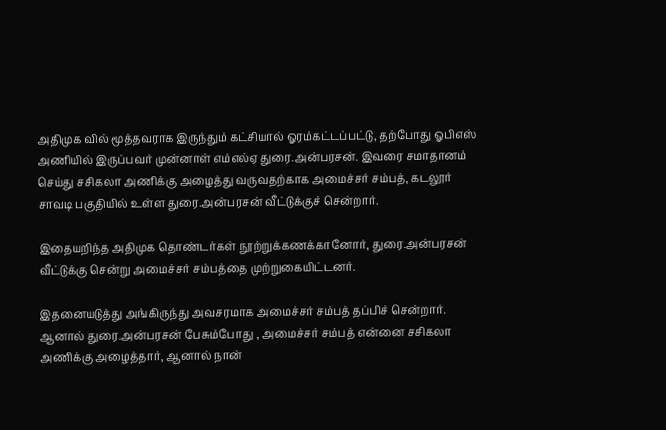அதிமுக வில் மூத்தவராக இருந்தும் கட்சியால் ஓரம்கட்டப்பட்டு, தற்போது ஓபிஎஸ் அணியில் இருப்பவர் முன்னாள் எம்எல்ஏ துரை.அன்பரசன். இவரை சமாதானம் செய்து சசிகலா அணிக்கு அழைத்து வருவதற்காக அமைச்சர் சம்பத், கடலூர் சாவடி பகுதியில் உள்ள துரை.அன்பரசன் வீட்டுக்குச் சென்றார்.

இதையறிந்த அதிமுக தொண்டர்கள் நூற்றுக்கணக்கானோர், துரை.அன்பரசன் வீட்டுக்கு சென்று அமைச்சர் சம்பத்தை முற்றுகையிட்டனர்.

இதனையடுத்து அங்கிருந்து அவசரமாக அமைச்சர் சம்பத் தப்பிச் சென்றார். ஆனால் துரை.அன்பரசன் பேசும்போது , அமைச்சர் சம்பத் என்னை சசிகலா அணிக்கு அழைத்தார், ஆனால் நான்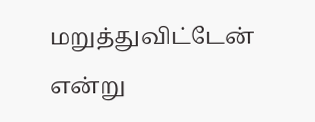மறுத்துவிட்டேன் என்று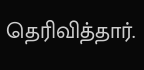தெரிவித்தார்.